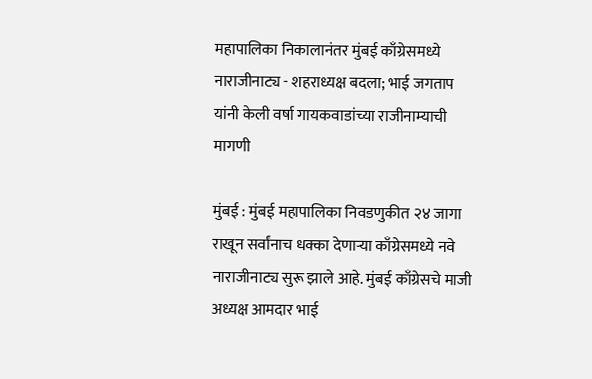महापालिका निकालानंतर मुंबई काँग्रेसमध्ये नाराजीनाट्य - शहराध्यक्ष बदला; भाई जगताप यांनी केली वर्षा गायकवाडांच्या राजीनाम्याची मागणी

मुंबई : मुंबई महापालिका निवडणुकीत २४ जागा राखून सर्वांनाच धक्का देणाऱ्या काँग्रेसमध्ये नवे नाराजीनाट्य सुरू झाले आहे. मुंबई काँग्रेसचे माजी अध्यक्ष आमदार भाई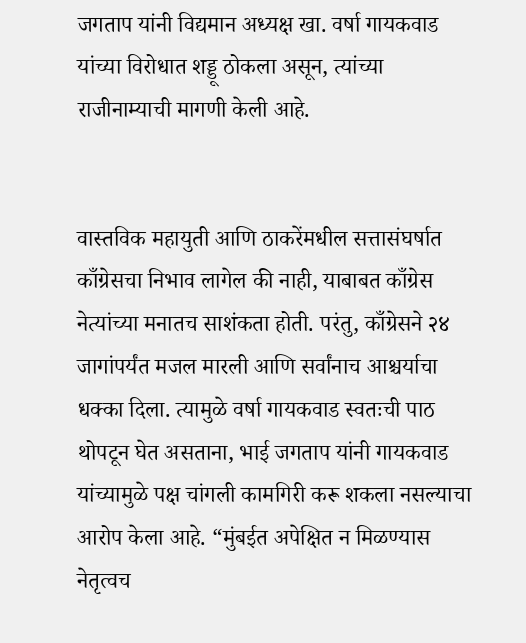जगताप यांनी विद्यमान अध्यक्ष खा. वर्षा गायकवाड यांच्या विरोधात शड्डू ठोकला असून, त्यांच्या राजीनाम्याची मागणी केली आहे.


वास्तविक महायुती आणि ठाकरेंमधील सत्तासंघर्षात काँग्रेसचा निभाव लागेल की नाही, याबाबत काँग्रेस नेत्यांच्या मनातच साशंकता होती. परंतु, काँग्रेसने २४ जागांपर्यंत मजल मारली आणि सर्वांनाच आश्चर्याचा धक्का दिला. त्यामुळे वर्षा गायकवाड स्वतःची पाठ थोपटून घेत असताना, भाई जगताप यांनी गायकवाड यांच्यामुळे पक्ष चांगली कामगिरी करू शकला नसल्याचा आरोप केला आहे. “मुंबईत अपेक्षित न मिळण्यास नेतृत्वच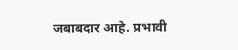जबाबदार आहे. प्रभावी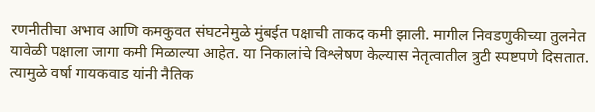रणनीतीचा अभाव आणि कमकुवत संघटनेमुळे मुंबईत पक्षाची ताकद कमी झाली. मागील निवडणुकीच्या तुलनेत यावेळी पक्षाला जागा कमी मिळाल्या आहेत. या निकालांचे विश्लेषण केल्यास नेतृत्वातील त्रुटी स्पष्टपणे दिसतात. त्यामुळे वर्षा गायकवाड यांनी नैतिक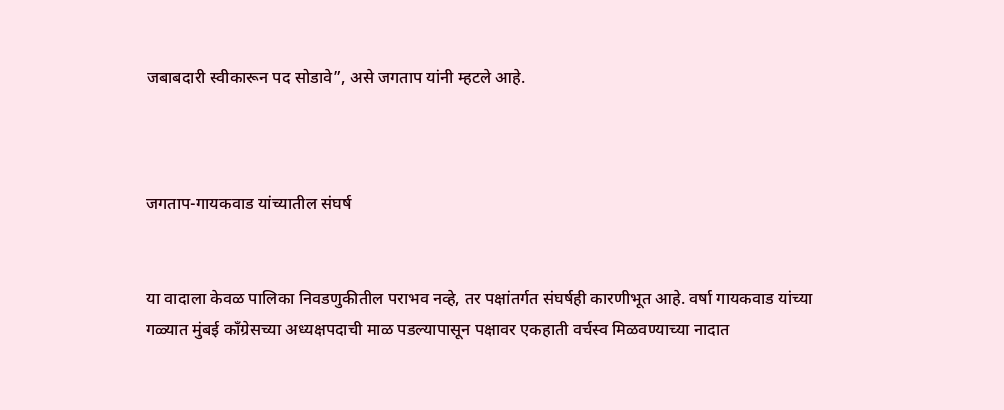जबाबदारी स्वीकारून पद सोडावे”, असे जगताप यांनी म्हटले आहे.



जगताप-गायकवाड यांच्यातील संघर्ष


या वादाला केवळ पालिका निवडणुकीतील पराभव नव्हे, तर पक्षांतर्गत संघर्षही कारणीभूत आहे. वर्षा गायकवाड यांच्या गळ्यात मुंबई काँग्रेसच्या अध्यक्षपदाची माळ पडल्यापासून पक्षावर एकहाती वर्चस्व मिळवण्याच्या नादात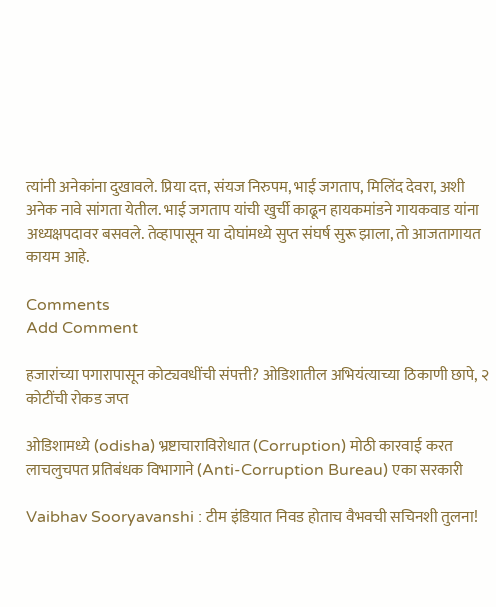त्यांनी अनेकांना दुखावले. प्रिया दत्त, संयज निरुपम, भाई जगताप, मिलिंद देवरा, अशी अनेक नावे सांगता येतील. भाई जगताप यांची खुर्ची काढून हायकमांडने गायकवाड यांना अध्यक्षपदावर बसवले. तेव्हापासून या दोघांमध्ये सुप्त संघर्ष सुरू झाला, तो आजतागायत कायम आहे.

Comments
Add Comment

हजारांच्या पगारापासून कोट्यवधींची संपत्ती? ओडिशातील अभियंत्याच्या ठिकाणी छापे, २ कोटींची रोकड जप्त

ओडिशामध्ये (odisha) भ्रष्टाचाराविरोधात (Corruption) मोठी कारवाई करत लाचलुचपत प्रतिबंधक विभागाने (Anti-Corruption Bureau) एका सरकारी

Vaibhav Sooryavanshi : टीम इंडियात निवड होताच वैभवची सचिनशी तुलना!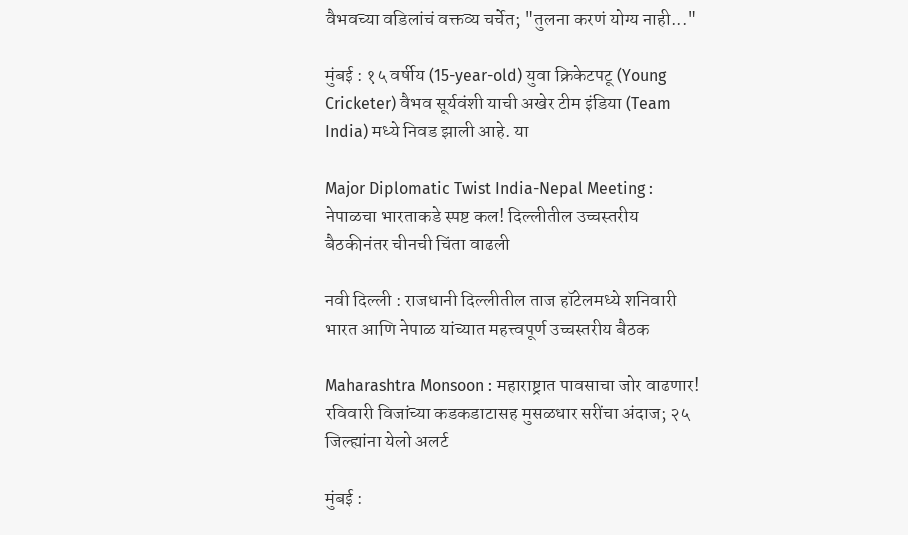वैभवच्या वडिलांचं वक्तव्य चर्चेत; "तुलना करणं योग्य नाही..."

मुंबई : १५ वर्षीय (15-year-old) युवा क्रिकेटपटू (Young Cricketer) वैभव सूर्यवंशी याची अखेर टीम इंडिया (Team India) मध्ये निवड झाली आहे. या

Major Diplomatic Twist India-Nepal Meeting : नेपाळचा भारताकडे स्पष्ट कल! दिल्लीतील उच्चस्तरीय बैठकीनंतर चीनची चिंता वाढली

नवी दिल्ली : राजधानी दिल्लीतील ताज हॉटेलमध्ये शनिवारी भारत आणि नेपाळ यांच्यात महत्त्वपूर्ण उच्चस्तरीय बैठक

Maharashtra Monsoon : महाराष्ट्रात पावसाचा जोर वाढणार! रविवारी विजांच्या कडकडाटासह मुसळधार सरींचा अंदाज; २५ जिल्ह्यांना येलो अलर्ट

मुंबई :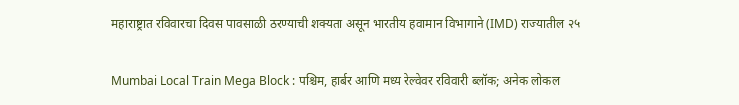महाराष्ट्रात रविवारचा दिवस पावसाळी ठरण्याची शक्यता असून भारतीय हवामान विभागाने (IMD) राज्यातील २५

Mumbai Local Train Mega Block : पश्चिम, हार्बर आणि मध्य रेल्वेवर रविवारी ब्लॉक; अनेक लोकल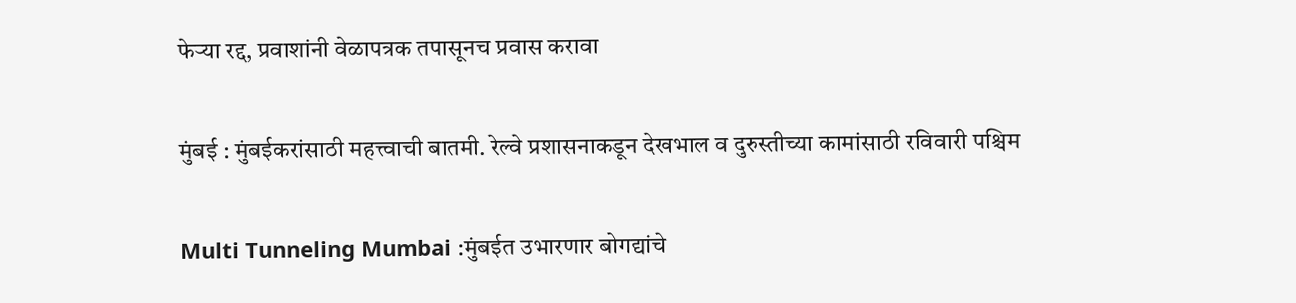फेऱ्या रद्द, प्रवाशांनी वेळापत्रक तपासूनच प्रवास करावा

मुंबई : मुंबईकरांसाठी महत्त्वाची बातमी. रेल्वे प्रशासनाकडून देखभाल व दुरुस्तीच्या कामांसाठी रविवारी पश्चिम

Multi Tunneling Mumbai :मुंबईत उभारणार बोगद्यांचे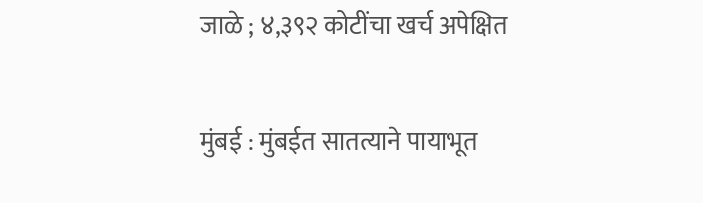जाळे ; ४,३९२ कोटींचा खर्च अपेक्षित

मुंबई : मुंबईत सातत्याने पायाभूत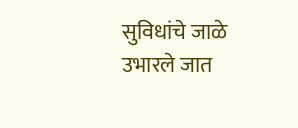सुविधांचे जाळे उभारले जात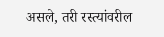असले, तरी रस्त्यांवरील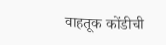वाहतूक कोंडीची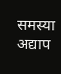समस्या अद्याप